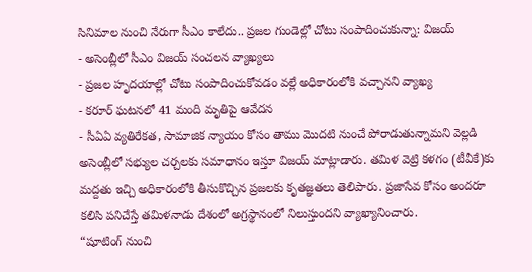సినిమాల నుంచి నేరుగా సీఎం కాలేదు.. ప్రజల గుండెల్లో చోటు సంపాదించుకున్నా: విజయ్
- అసెంబ్లీలో సీఎం విజయ్ సంచలన వ్యాఖ్యలు
- ప్రజల హృదయాల్లో చోటు సంపాదించుకోవడం వల్లే అధికారంలోకి వచ్చానని వ్యాఖ్య
- కరూర్ ఘటనలో 41 మంది మృతిపై ఆవేదన
- సీఏఏ వ్యతిరేకత, సామాజిక న్యాయం కోసం తాము మొదటి నుంచే పోరాడుతున్నామని వెల్లడి
అసెంబ్లీలో సభ్యుల చర్చలకు సమాధానం ఇస్తూ విజయ్ మాట్లాడారు. తమిళ వెట్రి కళగం (టీవీకే)కు మద్దతు ఇచ్చి అధికారంలోకి తీసుకొచ్చిన ప్రజలకు కృతజ్ఞతలు తెలిపారు. ప్రజాసేవ కోసం అందరూ కలిసి పనిచేస్తే తమిళనాడు దేశంలో అగ్రస్థానంలో నిలుస్తుందని వ్యాఖ్యానించారు.
“షూటింగ్ నుంచి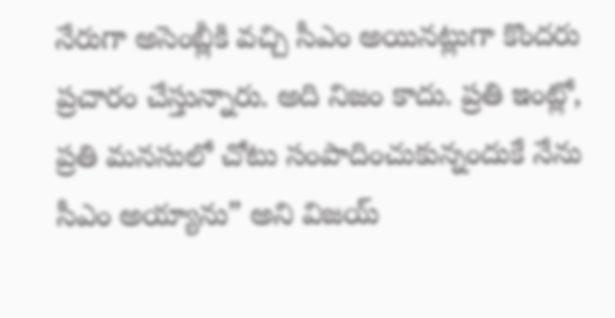నేరుగా అసెంబ్లీకి వచ్చి సీఎం అయినట్లుగా కొందరు ప్రచారం చేస్తున్నారు. అది నిజం కాదు. ప్రతి ఇంట్లో, ప్రతి మనసులో చోటు సంపాదించుకున్నందుకే నేను సీఎం అయ్యాను” అని విజయ్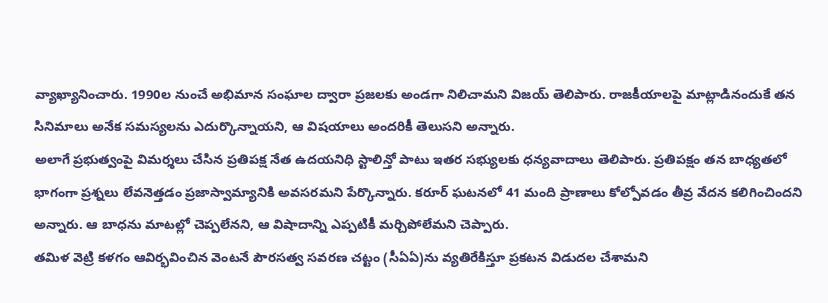వ్యాఖ్యానించారు. 1990ల నుంచే అభిమాన సంఘాల ద్వారా ప్రజలకు అండగా నిలిచామని విజయ్ తెలిపారు. రాజకీయాలపై మాట్లాడినందుకే తన సినిమాలు అనేక సమస్యలను ఎదుర్కొన్నాయని, ఆ విషయాలు అందరికీ తెలుసని అన్నారు.
అలాగే ప్రభుత్వంపై విమర్శలు చేసిన ప్రతిపక్ష నేత ఉదయనిధి స్టాలిన్తో పాటు ఇతర సభ్యులకు ధన్యవాదాలు తెలిపారు. ప్రతిపక్షం తన బాధ్యతలో భాగంగా ప్రశ్నలు లేవనెత్తడం ప్రజాస్వామ్యానికి అవసరమని పేర్కొన్నారు. కరూర్ ఘటనలో 41 మంది ప్రాణాలు కోల్పోవడం తీవ్ర వేదన కలిగించిందని అన్నారు. ఆ బాధను మాటల్లో చెప్పలేనని, ఆ విషాదాన్ని ఎప్పటికీ మర్చిపోలేమని చెప్పారు.
తమిళ వెట్రి కళగం ఆవిర్భవించిన వెంటనే పౌరసత్వ సవరణ చట్టం (సీఏఏ)ను వ్యతిరేకిస్తూ ప్రకటన విడుదల చేశామని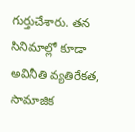గుర్తుచేశారు. తన సినిమాల్లో కూడా అవినీతి వ్యతిరేకత, సామాజిక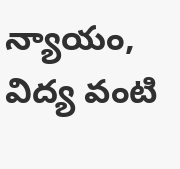న్యాయం, విద్య వంటి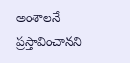అంశాలనే ప్రస్తావించానని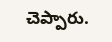చెప్పారు.